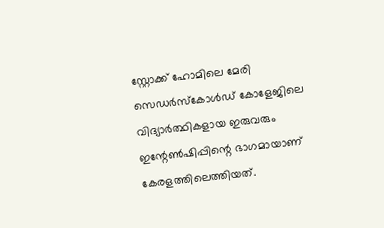സ്റ്റോക്ക് ഹോമിലെ മേരി സെഡര്‍സ്‌കോള്‍ഡ് കോളേജിലെ വിദ്യാര്‍ത്ഥികളായ ഇരുവരും ഇന്റേണ്‍ഷിപ്പിന്റെ ഭാഗമായാണ് കേരളത്തിലെത്തിയത്.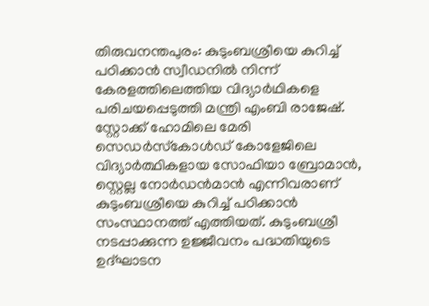തിരുവനന്തപുരം: കുടുംബശ്രീയെ കുറിച്ച് പഠിക്കാന്‍ സ്വീഡനില്‍ നിന്ന് കേരളത്തിലെത്തിയ വിദ്യാര്‍ഥികളെ പരിചയപ്പെടുത്തി മന്ത്രി എംബി രാജേഷ്. സ്റ്റോക്ക് ഹോമിലെ മേരി സെഡര്‍സ്‌കോള്‍ഡ് കോളേജിലെ വിദ്യാര്‍ത്ഥികളായ സോഫിയാ ബ്രോമാന്‍, സ്റ്റെല്ല നോര്‍ഡന്‍മാന്‍ എന്നിവരാണ് കുടുംബശ്രീയെ കുറിച്ച് പഠിക്കാന്‍ സംസ്ഥാനത്ത് എത്തിയത്. കുടുംബശ്രീ നടപ്പാക്കുന്ന ഉജ്ജീവനം പദ്ധതിയുടെ ഉദ്ഘാടന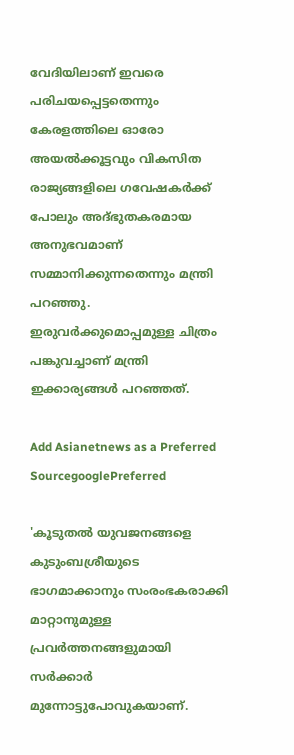വേദിയിലാണ് ഇവരെ പരിചയപ്പെട്ടതെന്നും കേരളത്തിലെ ഓരോ അയല്‍ക്കൂട്ടവും വികസിത രാജ്യങ്ങളിലെ ഗവേഷകര്‍ക്ക് പോലും അദ്ഭുതകരമായ അനുഭവമാണ് സമ്മാനിക്കുന്നതെന്നും മന്ത്രി പറഞ്ഞു. ഇരുവര്‍ക്കുമൊപ്പമുള്ള ചിത്രം പങ്കുവച്ചാണ് മന്ത്രി ഇക്കാര്യങ്ങള്‍ പറഞ്ഞത്.

Add Asianetnews as a Preferred SourcegooglePreferred

'കൂടുതല്‍ യുവജനങ്ങളെ കുടുംബശ്രീയുടെ ഭാഗമാക്കാനും സംരംഭകരാക്കി മാറ്റാനുമുള്ള പ്രവര്‍ത്തനങ്ങളുമായി സര്‍ക്കാര്‍ മുന്നോട്ടുപോവുകയാണ്.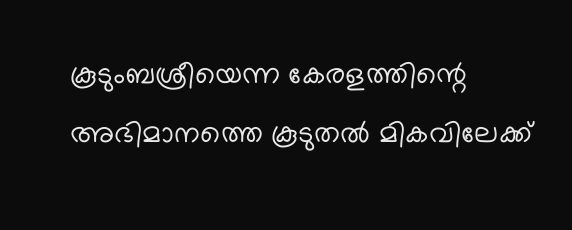കൂടുംബശ്രീയെന്ന കേരളത്തിന്റെ അഭിമാനത്തെ കൂടുതല്‍ മികവിലേക്ക്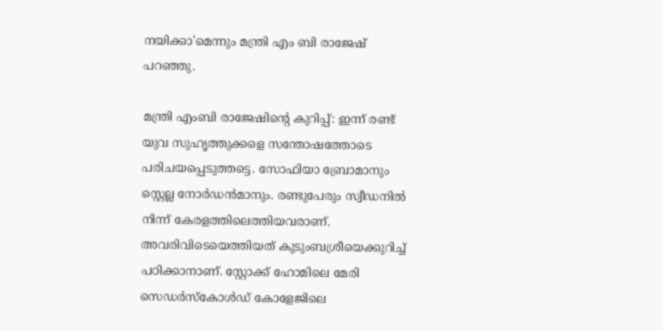നയിക്കാ'മെന്നും മന്ത്രി എം ബി രാജേഷ് പറഞ്ഞു.

മന്ത്രി എംബി രാജേഷിന്റെ കുറിപ്പ്: ഇന്ന് രണ്ട് യുവ സുഹൃത്തുക്കളെ സന്തോഷത്തോടെ പരിചയപ്പെടുത്തട്ടെ. സോഫിയാ ബ്രോമാനും സ്റ്റെല്ല നോര്‍ഡന്‍മാനും. രണ്ടുപേരും സ്വീഡനില്‍ നിന്ന് കേരളത്തിലെത്തിയവരാണ്. അവരിവിടെയെത്തിയത് കുടുംബശ്രീയെക്കുറിച്ച് പഠിക്കാനാണ്. സ്റ്റോക്ക് ഹോമിലെ മേരി സെഡര്‍സ്‌കോള്‍ഡ് കോളേജിലെ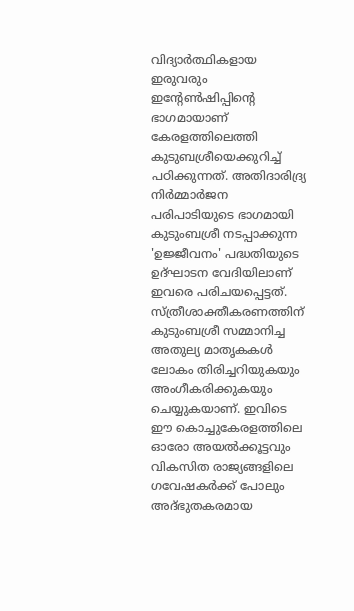വിദ്യാര്‍ത്ഥികളായ ഇരുവരും ഇന്റേണ്‍ഷിപ്പിന്റെ ഭാഗമായാണ് കേരളത്തിലെത്തി കുടുബശ്രീയെക്കുറിച്ച് പഠിക്കുന്നത്. അതിദാരിദ്ര്യ നിര്‍മ്മാര്‍ജന പരിപാടിയുടെ ഭാഗമായി കുടുംബശ്രീ നടപ്പാക്കുന്ന 'ഉജ്ജീവനം' പദ്ധതിയുടെ ഉദ്ഘാടന വേദിയിലാണ് ഇവരെ പരിചയപ്പെട്ടത്. സ്ത്രീശാക്തീകരണത്തിന് കുടുംബശ്രീ സമ്മാനിച്ച അതുല്യ മാതൃകകള്‍ ലോകം തിരിച്ചറിയുകയും അംഗീകരിക്കുകയും ചെയ്യുകയാണ്. ഇവിടെ ഈ കൊച്ചുകേരളത്തിലെ ഓരോ അയല്‍ക്കൂട്ടവും വികസിത രാജ്യങ്ങളിലെ ഗവേഷകര്‍ക്ക് പോലും അദ്ഭുതകരമായ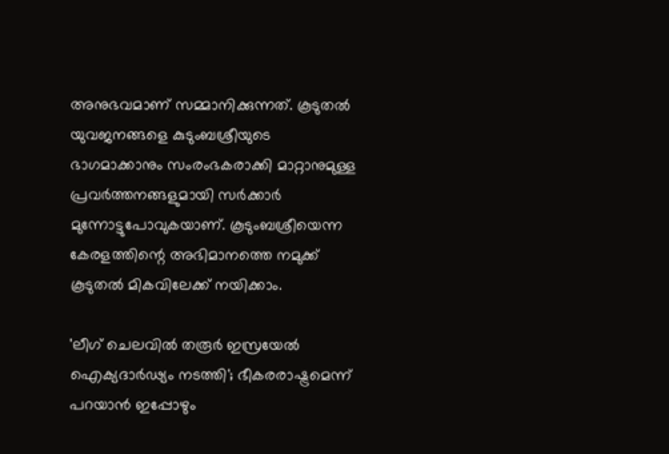അനുഭവമാണ് സമ്മാനിക്കുന്നത്. കൂടുതല്‍ യുവജനങ്ങളെ കുടുംബശ്രീയുടെ ഭാഗമാക്കാനും സംരംഭകരാക്കി മാറ്റാനുമുള്ള പ്രവര്‍ത്തനങ്ങളുമായി സര്‍ക്കാര്‍ മുന്നോട്ടുപോവുകയാണ്. കൂടുംബശ്രീയെന്ന കേരളത്തിന്റെ അഭിമാനത്തെ നമുക്ക് കൂടുതല്‍ മികവിലേക്ക് നയിക്കാം.

'ലീഗ് ചെലവിൽ തരൂർ ഇസ്രയേൽ ഐക്യദാർഢ്യം നടത്തി'; ഭീകരരാഷ്ട്രമെന്ന് പറയാൻ ഇപ്പോഴും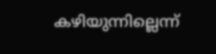കഴിയുന്നില്ലെന്ന്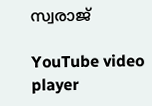സ്വരാജ്

YouTube video player